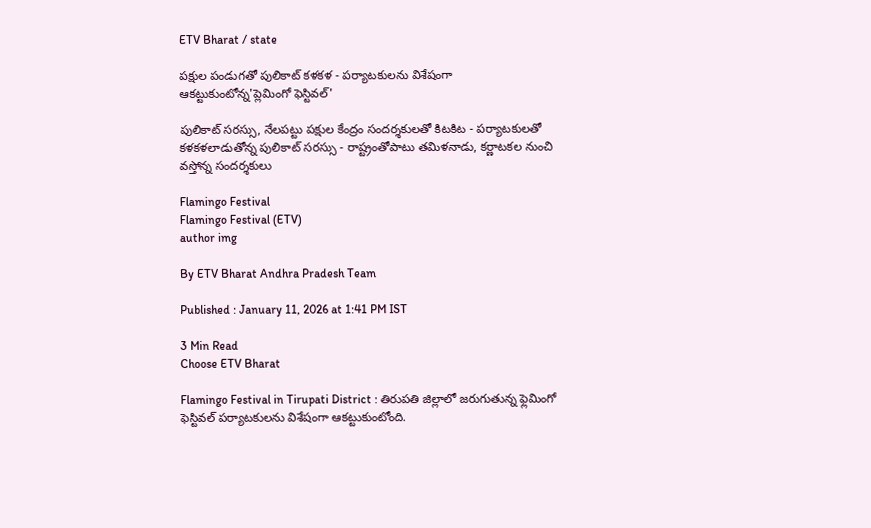ETV Bharat / state

పక్షుల పండుగతో పులికాట్‌ కళకళ - పర్యాటకులను విశేషంగా ఆకట్టుకుంటోన్న'ప్లెమింగో ఫెస్టివల్'

పులికాట్ సరస్సు, నేలపట్టు పక్షుల కేంద్రం సందర్శకులతో కిటకిట - పర్యాటకులతో కళకళలాడుతోన్న పులికాట్ సరస్సు - రాష్ట్రంతోపాటు తమిళనాడు, కర్ణాటకల నుంచి వస్తోన్న సందర్శకులు

Flamingo Festival
Flamingo Festival (ETV)
author img

By ETV Bharat Andhra Pradesh Team

Published : January 11, 2026 at 1:41 PM IST

3 Min Read
Choose ETV Bharat

Flamingo Festival in Tirupati District : తిరుపతి జిల్లాలో జరుగుతున్న ఫ్లెమింగో ఫెస్టివల్ పర్యాటకులను విశేషంగా ఆకట్టుకుంటోంది.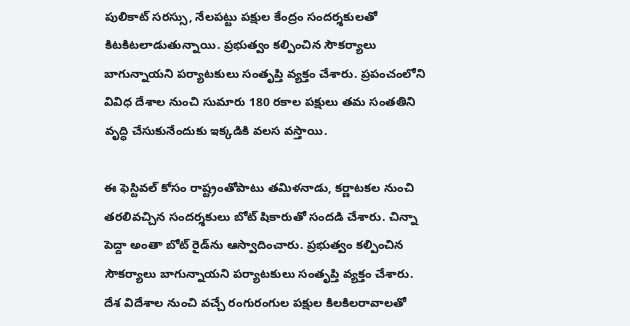పులికాట్ సరస్సు, నేలపట్టు పక్షుల కేంద్రం సందర్శకులతో కిటకిటలాడుతున్నాయి. ప్రభుత్వం కల్పించిన సౌకర్యాలు బాగున్నాయని పర్యాటకులు సంతృప్తి వ్యక్తం చేశారు. ప్రపంచంలోని వివిధ దేశాల నుంచి సుమారు 180 రకాల పక్షులు తమ సంతతిని వృద్ధి చేసుకునేందుకు ఇక్కడికి వలస వస్తాయి.

ఈ ఫెస్టివల్ కోసం రాష్ట్రంతోపాటు తమిళనాడు, కర్ణాటకల నుంచి తరలివచ్చిన సందర్శకులు బోట్ షికారుతో సందడి చేశారు. చిన్నా పెద్దా అంతా బోట్ రైడ్‌ను ఆస్వాదించారు. ప్రభుత్వం కల్పించిన సౌకర్యాలు బాగున్నాయని పర్యాటకులు సంతృప్తి వ్యక్తం చేశారు. దేశ విదేశాల నుంచి వచ్చే రంగురంగుల పక్షుల కిలకిలరావాలతో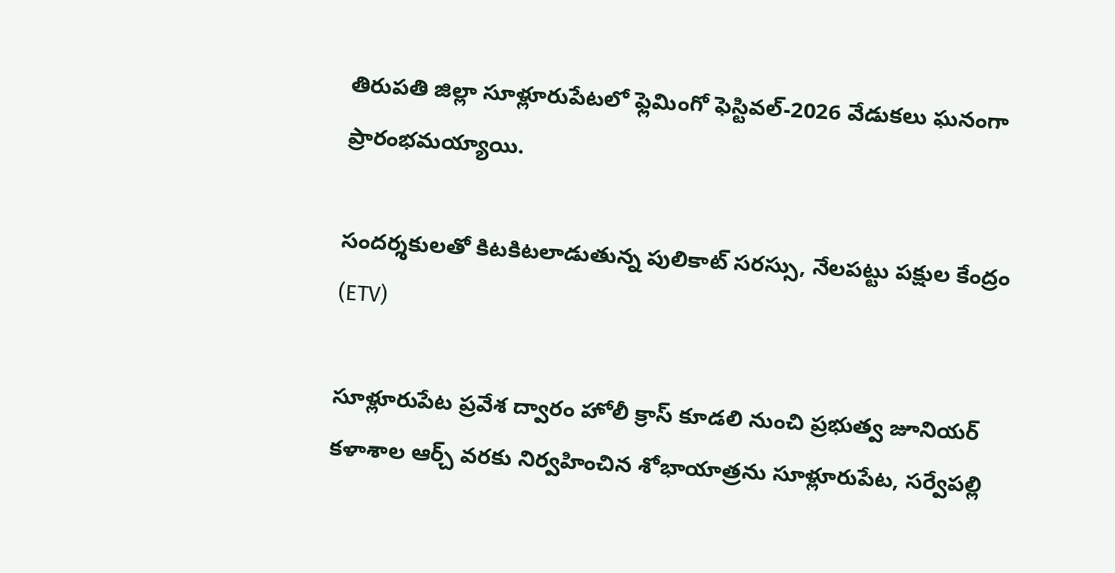తిరుపతి జిల్లా సూళ్లూరుపేటలో ఫ్లెమింగో ఫెస్టివల్‍-2026 వేడుకలు ఘనంగా ప్రారంభమయ్యాయి.

సందర్శకులతో కిటకిటలాడుతున్న పులికాట్ సరస్సు, నేలపట్టు పక్షుల కేంద్రం (ETV)

సూళ్లూరుపేట ప్రవేశ ద్వారం హోలీ క్రాస్ కూడలి నుంచి ప్రభుత్వ జూనియర్ కళాశాల ఆర్చ్ వరకు నిర్వహించిన శోభాయాత్రను సూళ్లూరుపేట, సర్వేపల్లి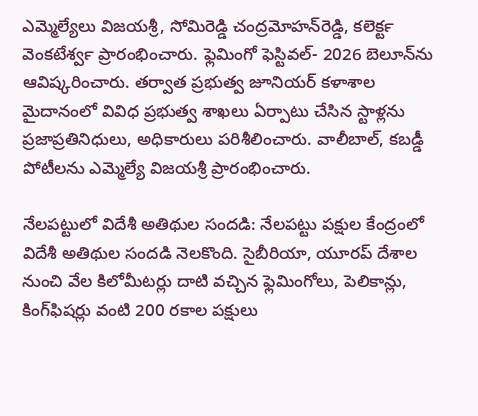ఎమ్మెల్యేలు విజయశ్రీ, సోమిరెడ్డి చంద్రమోహన్‌రెడ్డి, కలెక్టర్‍ వెంకటేశ్వర్‍ ప్రారంభించారు. ఫ్లెమింగో ఫెస్టివల్- 2026 బెలూన్‌ను ఆవిష్కరించారు. తర్వాత ప్రభుత్వ జూనియర్ కళాశాల మైదానంలో వివిధ ప్రభుత్వ శాఖలు ఏర్పాటు చేసిన స్టాళ్లను ప్రజాప్రతినిధులు, అధికారులు పరిశీలించారు. వాలీబాల్, కబడ్డీ పోటీలను ఎమ్మెల్యే విజయశ్రీ ప్రారంభించారు.

నేలపట్టులో విదేశీ అతిథుల సందడి: నేలపట్టు పక్షుల కేంద్రంలో విదేశీ అతిథుల సందడి నెలకొంది. సైబీరియా, యూరప్ దేశాల నుంచి వేల కిలోమీటర్లు దాటి వచ్చిన ఫ్లెమింగోలు, పెలికాన్లు, కింగ్‌ఫిషర్లు వంటి 200 రకాల పక్షులు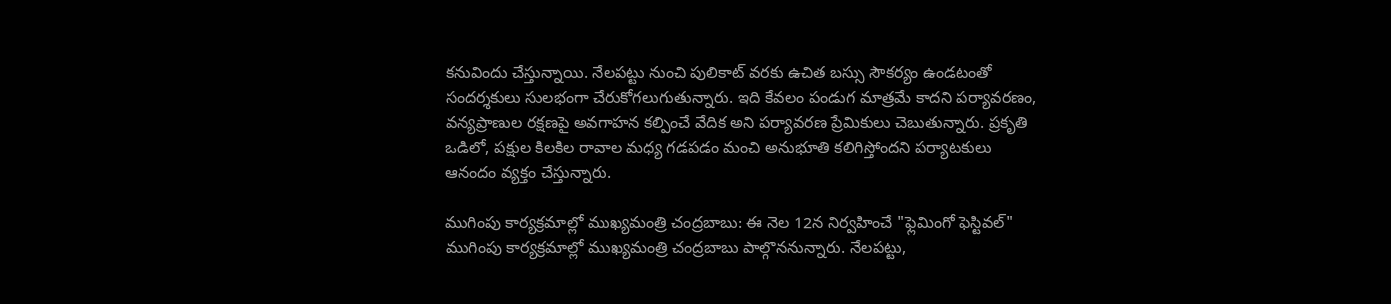కనువిందు చేస్తున్నాయి. నేలపట్టు నుంచి పులికాట్ వరకు ఉచిత బస్సు సౌకర్యం ఉండటంతో సందర్శకులు సులభంగా చేరుకోగలుగుతున్నారు. ఇది కేవలం పండుగ మాత్రమే కాదని పర్యావరణం, వన్యప్రాణుల రక్షణపై అవగాహన కల్పించే వేదిక అని పర్యావరణ ప్రేమికులు చెబుతున్నారు. ప్రకృతి ఒడిలో, పక్షుల కిలకిల రావాల మధ్య గడపడం మంచి అనుభూతి కలిగిస్తోందని పర్యాటకులు ఆనందం వ్యక్తం చేస్తున్నారు.

ముగింపు కార్యక్రమాల్లో ముఖ్యమంత్రి చంద్రబాబు: ఈ నెల 12న నిర్వహించే "ఫ్లెమింగో ఫెస్టివల్‌" ముగింపు కార్యక్రమాల్లో ముఖ్యమంత్రి చంద్రబాబు పాల్గొననున్నారు. నేలపట్టు,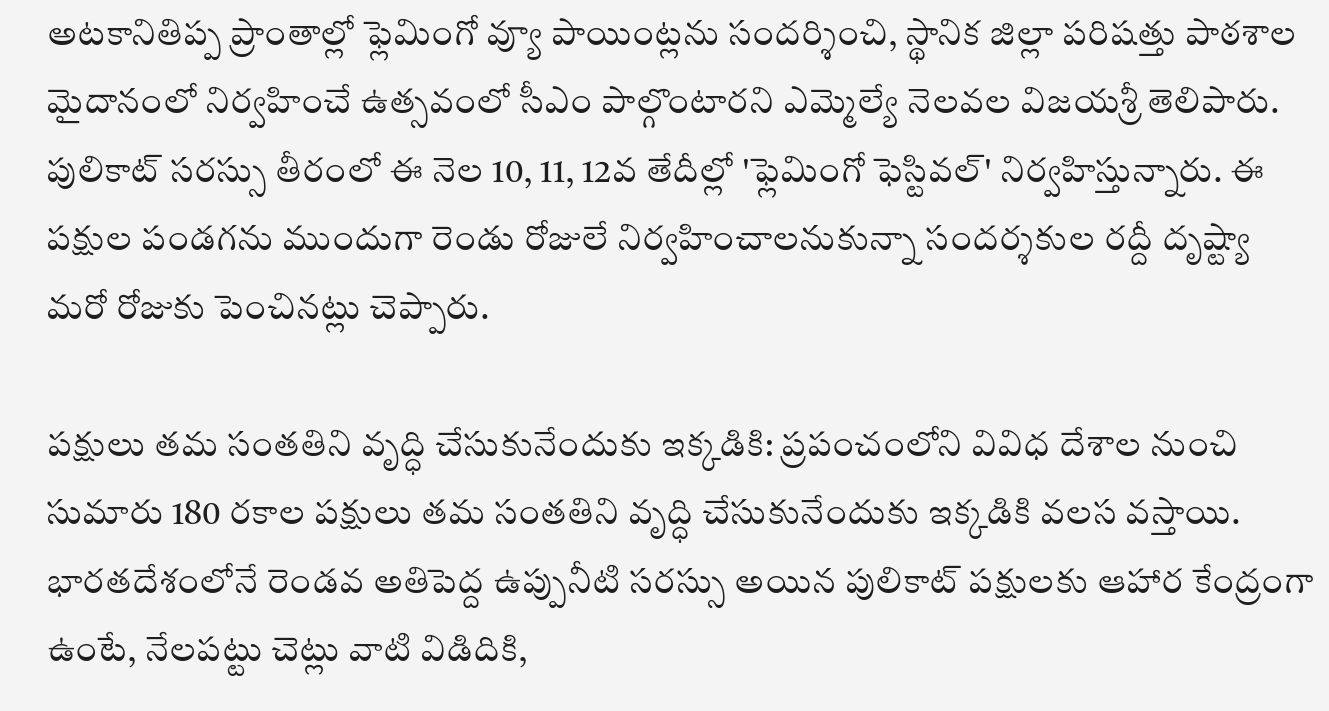అటకానితిప్ప ప్రాంతాల్లో ఫ్లెమింగో వ్యూ పాయింట్లను సందర్శించి, స్థానిక జిల్లా పరిషత్తు పాఠశాల మైదానంలో నిర్వహించే ఉత్సవంలో సీఎం పాల్గొంటారని ఎమ్మెల్యే నెలవల విజయశ్రీ తెలిపారు. పులికాట్‌ సరస్సు తీరంలో ఈ నెల 10, 11, 12వ తేదీల్లో 'ఫ్లెమింగో ఫెస్టివల్‌' నిర్వహిస్తున్నారు. ఈ పక్షుల పండగను ముందుగా రెండు రోజులే నిర్వహించాలనుకున్నా సందర్శకుల రద్దీ దృష్ట్యా మరో రోజుకు పెంచినట్లు చెప్పారు.

పక్షులు తమ సంతతిని వృద్ధి చేసుకునేందుకు ఇక్కడికి: ప్రపంచంలోని వివిధ దేశాల నుంచి సుమారు 180 రకాల పక్షులు తమ సంతతిని వృద్ధి చేసుకునేందుకు ఇక్కడికి వలస వస్తాయి. భారతదేశంలోనే రెండవ అతిపెద్ద ఉప్పునీటి సరస్సు అయిన పులికాట్ పక్షులకు ఆహార కేంద్రంగా ఉంటే, నేలపట్టు చెట్లు వాటి విడిదికి,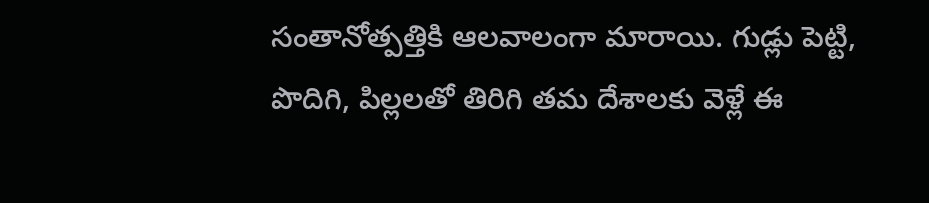సంతానోత్పత్తికి ఆలవాలంగా మారాయి. గుడ్లు పెట్టి, పొదిగి, పిల్లలతో తిరిగి తమ దేశాలకు వెళ్లే ఈ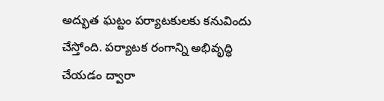అద్భుత ఘట్టం పర్యాటకులకు కనువిందు చేస్తోంది. పర్యాటక రంగాన్ని అభివృద్ధి చేయడం ద్వారా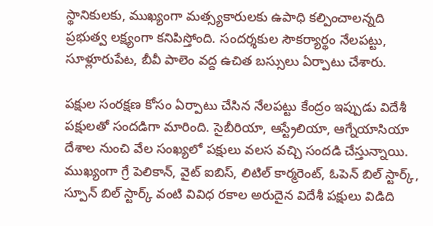స్థానికులకు, ముఖ్యంగా మత్స్యకారులకు ఉపాధి కల్పించాలన్నది ప్రభుత్వ లక్ష్యంగా కనిపిస్తోంది. సందర్శకుల సౌకర్యార్థం నేలపట్టు, సూళ్లూరుపేట, బీవీ పాలెం వద్ద ఉచిత బస్సులు ఏర్పాటు చేశారు.

పక్షుల సంరక్షణ కోసం ఏర్పాటు చేసిన నేలపట్టు కేంద్రం ఇప్పుడు విదేశీ పక్షులతో సందడిగా మారింది. సైబీరియా, ఆస్ట్రేలియా, ఆగ్నేయాసియా దేశాల నుంచి వేల సంఖ్యలో పక్షులు వలస వచ్చి సందడి చేస్తున్నాయి. ముఖ్యంగా గ్రే పెలికాన్, వైట్ ఐబిస్, లిటిల్ కార్మరెంట్, ఓపెన్ బిల్ స్టార్క్, స్పూన్ బిల్ స్టార్క్ వంటి వివిధ రకాల అరుదైన విదేశీ పక్షులు విడిది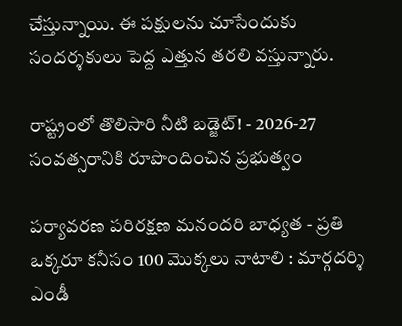చేస్తున్నాయి. ఈ పక్షులను చూసేందుకు సందర్శకులు పెద్ద ఎత్తున తరలి వస్తున్నారు.

రాష్ట్రంలో తొలిసారి నీటి బడ్జెట్‌! - 2026-27 సంవత్సరానికి రూపొందించిన ప్రభుత్వం

పర్యావరణ పరిరక్షణ మనందరి బాధ్యత - ప్రతి ఒక్కరూ కనీసం 100 మొక్కలు నాటాలి : మార్గదర్శి ఎండీ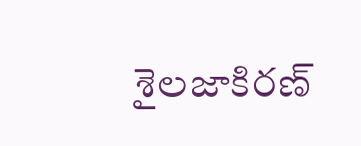శైలజాకిరణ్‌